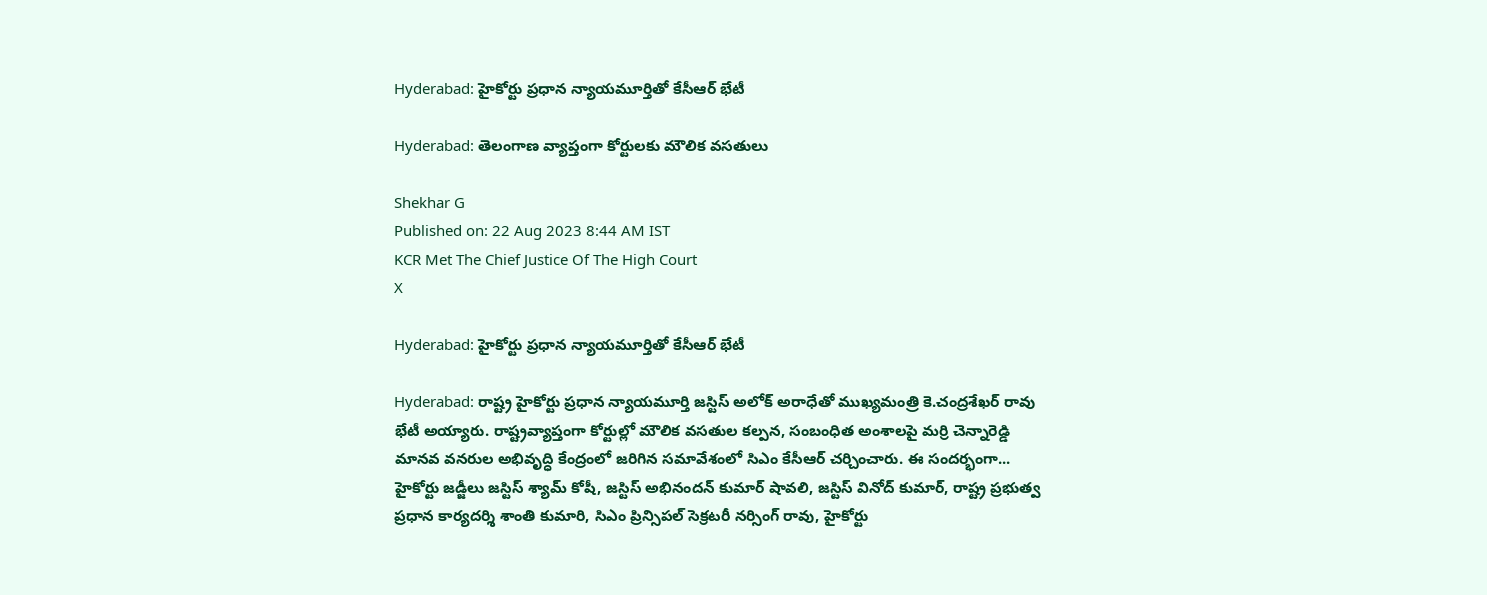Hyderabad: హైకోర్టు ప్రధాన న్యాయమూర్తితో కేసీఆర్‌ భేటీ

Hyderabad: తెలంగాణ వ్యాప్తంగా కోర్టులకు మౌలిక వసతులు

Shekhar G
Published on: 22 Aug 2023 8:44 AM IST
KCR Met The Chief Justice Of The High Court
X

Hyderabad: హైకోర్టు ప్రధాన న్యాయమూర్తితో కేసీఆర్‌ భేటీ

Hyderabad: రాష్ట్ర హైకోర్టు ప్రధాన న్యాయమూర్తి జస్టిస్ అలోక్ అరాధేతో ముఖ్యమంత్రి కె.చంద్రశేఖర్ రావు భేటీ అయ్యారు. రాష్ట్రవ్యాప్తంగా కోర్టుల్లో మౌలిక వసతుల కల్పన, సంబంధిత అంశాలపై మర్రి చెన్నారెడ్డి మానవ వనరుల అభివృద్ధి కేంద్రంలో జరిగిన సమావేశంలో సిఎం కేసీఆర్ చర్చించారు. ఈ సందర్భంగా... హైకోర్టు జడ్జీలు జస్టిస్ శ్యామ్ కోషీ, జస్టిస్ అభినందన్ కుమార్ షావలి, జస్టిస్ వినోద్ కుమార్, రాష్ట్ర ప్రభుత్వ ప్రధాన కార్యదర్శి శాంతి కుమారి, సిఎం ప్రిన్సిపల్ సెక్రటరీ నర్సింగ్ రావు, హైకోర్టు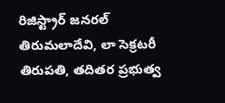రిజిస్ట్రార్ జనరల్ తిరుమలాదేవి, లా సెక్రటరీ తిరుపతి, తదితర ప్రభుత్వ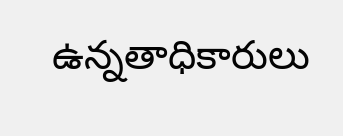ఉన్నతాధికారులు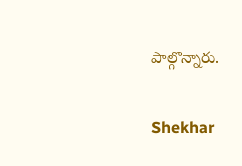పాల్గొన్నారు.

Shekhar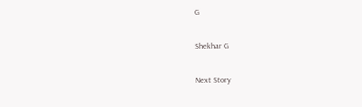G

Shekhar G

Next Story